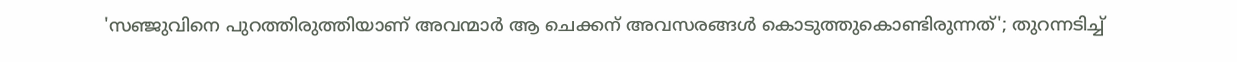'സഞ്ജുവിനെ പുറത്തിരുത്തിയാണ് അവന്മാർ ആ ചെക്കന് അവസരങ്ങൾ കൊടുത്തുകൊണ്ടിരുന്നത്'; തുറന്നടിച്ച്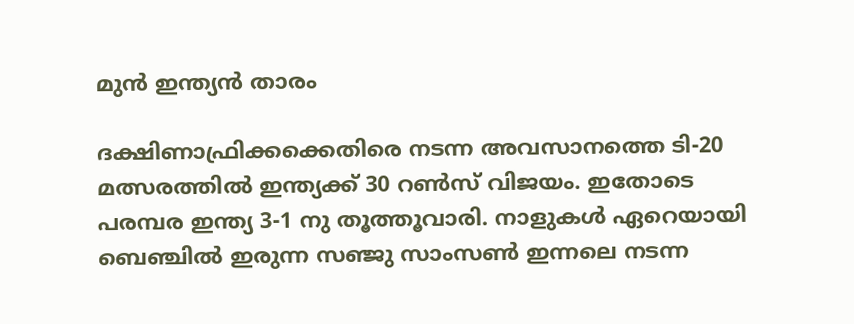മുൻ ഇന്ത്യൻ താരം

ദക്ഷിണാഫ്രിക്കക്കെതിരെ നടന്ന അവസാനത്തെ ടി-20 മത്സരത്തിൽ ഇന്ത്യക്ക് 30 റൺസ് വിജയം. ഇതോടെ പരമ്പര ഇന്ത്യ 3-1 നു തൂത്തൂവാരി. നാളുകൾ ഏറെയായി ബെഞ്ചിൽ ഇരുന്ന സഞ്ജു സാംസൺ ഇന്നലെ നടന്ന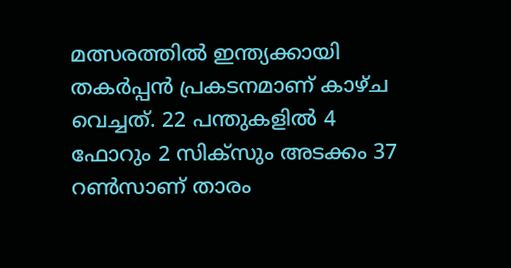മത്സരത്തിൽ ഇന്ത്യക്കായി തകർപ്പൻ പ്രകടനമാണ് കാഴ്ച വെച്ചത്. 22 പന്തുകളിൽ 4 ഫോറും 2 സിക്‌സും അടക്കം 37 റൺസാണ് താരം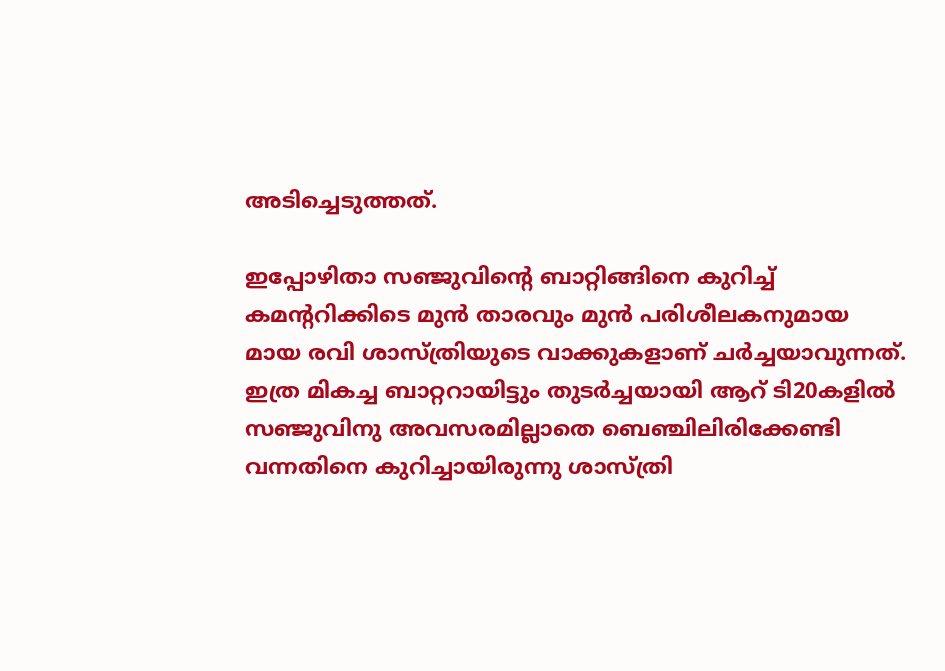അടിച്ചെടുത്തത്.

ഇപ്പോഴിതാ സഞ്ജുവിന്റെ ബാറ്റിങ്ങിനെ കുറിച്ച് കമന്ററിക്കിടെ മുൻ താരവും മുൻ പരിശീലകനുമായ മായ രവി ശാസ്ത്രിയുടെ വാക്കുകളാണ് ചർച്ചയാവുന്നത്. ഇത്ര മികച്ച ബാറ്ററായിട്ടും തുടര്‍ച്ചയായി ആറ് ടി20കളില്‍ സഞ്ജുവിനു അവസരമില്ലാതെ ബെഞ്ചിലിരിക്കേണ്ടി വന്നതിനെ കുറിച്ചായിരുന്നു ശാസ്ത്രി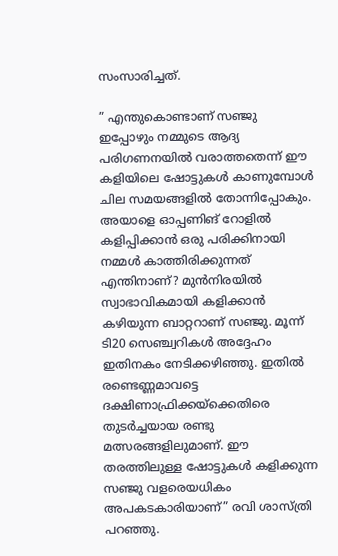സംസാരിച്ചത്.

” എന്തുകൊണ്ടാണ് സഞ്ജു ഇപ്പോഴും നമ്മുടെ ആദ്യ പരിഗണനയിൽ വരാത്തതെന്ന് ഈ കളിയിലെ ഷോട്ടുകള്‍ കാണുമ്പോള്‍ ചില സമയങ്ങളില്‍ തോന്നിപ്പോകും. അയാളെ ഓപ്പണിങ് റോളിൽ കളിപ്പിക്കാൻ ഒരു പരിക്കിനായി നമ്മൾ കാത്തിരിക്കുന്നത് എന്തിനാണ്? മുന്‍നിരയില്‍ സ്വാഭാവികമായി കളിക്കാന്‍ കഴിയുന്ന ബാറ്ററാണ് സഞ്ജു. മൂന്ന് ടി20 സെഞ്ച്വറികള്‍ അദ്ദേഹം ഇതിനകം നേടിക്കഴിഞ്ഞു. ഇതില്‍ രണ്ടെണ്ണമാവട്ടെ‌ ദക്ഷിണാഫ്രിക്കയ്‌ക്കെതിരെ തുടര്‍ച്ചയായ രണ്ടു മത്സരങ്ങളിലുമാണ്. ഈ തരത്തിലുള്ള ഷോട്ടുകള്‍ കളിക്കുന്ന സഞ്ജു വളരെയധികം അപകടകാരിയാണ്” രവി ശാസ്ത്രി പറഞ്ഞു.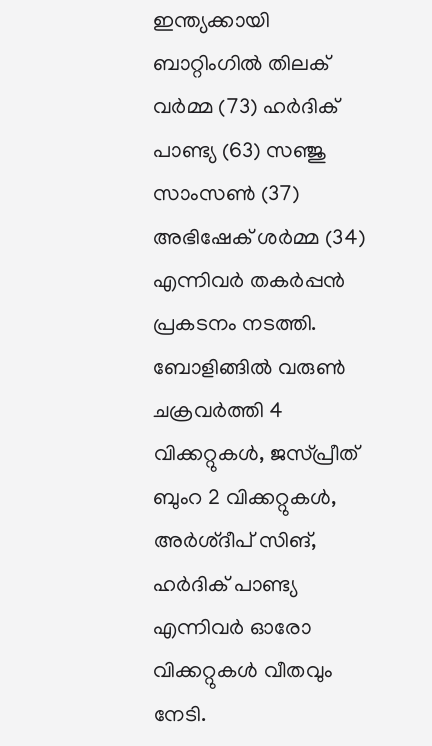ഇന്ത്യക്കായി ബാറ്റിംഗിൽ തിലക് വർമ്മ (73) ഹർദിക് പാണ്ട്യ (63) സഞ്ജു സാംസൺ (37) അഭിഷേക് ശർമ്മ (34) എന്നിവർ തകർപ്പൻ പ്രകടനം നടത്തി. ബോളിങ്ങിൽ വരുൺ ചക്രവർത്തി 4 വിക്കറ്റുകൾ, ജസ്പ്രീത് ബുംറ 2 വിക്കറ്റുകൾ, അർശ്ദീപ് സിങ്, ഹർദിക് പാണ്ട്യ എന്നിവർ ഓരോ വിക്കറ്റുകൾ വീതവും നേടി.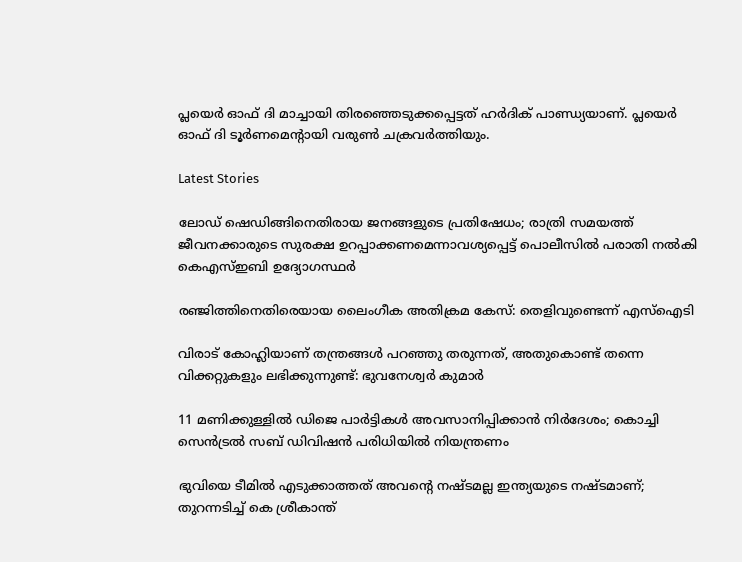പ്ലയെർ ഓഫ് ദി മാച്ചായി തിരഞ്ഞെടുക്കപ്പെട്ടത് ഹർദിക് പാണ്ഡ്യയാണ്. പ്ലയെർ ഓഫ് ദി ടൂർണമെന്റായി വരുൺ ചക്രവർത്തിയും.

Latest Stories

ലോഡ് ഷെഡിങ്ങിനെതിരായ ജനങ്ങളുടെ പ്രതിഷേധം; രാത്രി സമയത്ത് ജീവനക്കാരുടെ സുരക്ഷ ഉറപ്പാക്കണമെന്നാവശ്യപ്പെട്ട് പൊലീസിൽ പരാതി നൽകി കെഎസ്ഇബി ഉദ്യോഗസ്ഥർ

രഞ്ജിത്തിനെതിരെയായ ലൈംഗീക അതിക്രമ കേസ്: തെളിവുണ്ടെന്ന് എസ്‌ഐടി

വിരാട് കോഹ്ലിയാണ് തന്ത്രങ്ങൾ പറഞ്ഞു തരുന്നത്, അതുകൊണ്ട് തന്നെ വിക്കറ്റുകളും ലഭിക്കുന്നുണ്ട്: ഭുവനേശ്വർ കുമാർ

11 മണിക്കുള്ളിൽ ഡിജെ പാർട്ടികൾ അവസാനിപ്പിക്കാൻ നിർദേശം; കൊച്ചി സെന്‍ട്രല്‍ സബ് ഡിവിഷന്‍ പരിധിയില്‍ നിയന്ത്രണം

ഭുവിയെ ടീമിൽ എടുക്കാത്തത് അവന്റെ നഷ്ടമല്ല ഇന്ത്യയുടെ നഷ്ടമാണ്; തുറന്നടിച്ച് കെ ശ്രീകാന്ത്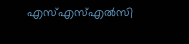എസ്എസ്എല്‍സി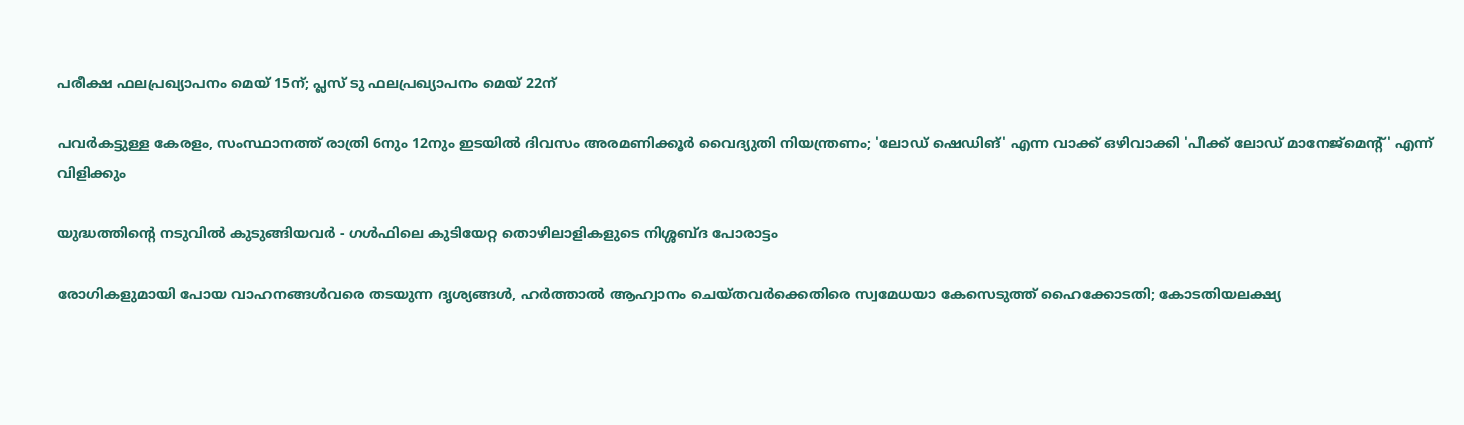പരീക്ഷ ഫലപ്രഖ്യാപനം മെയ് 15ന്; പ്ലസ് ടു ഫലപ്രഖ്യാപനം മെയ് 22ന്

പവര്‍കട്ടുള്ള കേരളം, സംസ്ഥാനത്ത് രാത്രി 6നും 12നും ഇടയില്‍ ദിവസം അരമണിക്കൂര്‍ വൈദ്യുതി നിയന്ത്രണം; 'ലോഡ് ഷെഡിങ്' എന്ന വാക്ക് ഒഴിവാക്കി 'പീക്ക് ലോഡ് മാനേജ്‌മെന്റ്' എന്ന് വിളിക്കും

യുദ്ധത്തിന്റെ നടുവിൽ കുടുങ്ങിയവർ - ഗൾഫിലെ കുടിയേറ്റ തൊഴിലാളികളുടെ നിശ്ശബ്ദ പോരാട്ടം

രോഗികളുമായി പോയ വാഹനങ്ങള്‍വരെ തടയുന്ന ദൃശ്യങ്ങള്‍, ഹര്‍ത്താല്‍ ആഹ്വാനം ചെയ്തവര്‍ക്കെതിരെ സ്വമേധയാ കേസെടുത്ത് ഹൈക്കോടതി; കോടതിയലക്ഷ്യ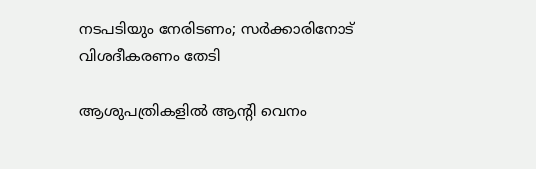നടപടിയും നേരിടണം; സര്‍ക്കാരിനോട് വിശദീകരണം തേടി

ആശുപത്രികളില്‍ ആന്റി വെനം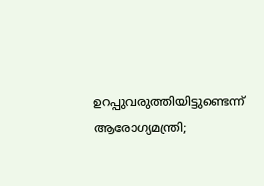ഉറപ്പുവരുത്തിയിട്ടുണ്ടെന്ന് ആരോഗ്യമന്ത്രി;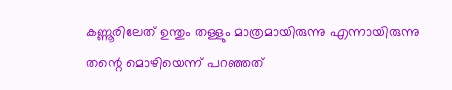കണ്ണൂരിലേത് ഉന്തും തള്ളും മാത്രമായിരുന്നു എന്നായിരുന്നു തന്റെ മൊഴിയെന്ന് പറഞ്ഞത്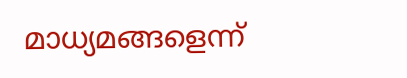മാധ്യമങ്ങളെന്ന്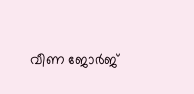വീണ ജോര്‍ജ്